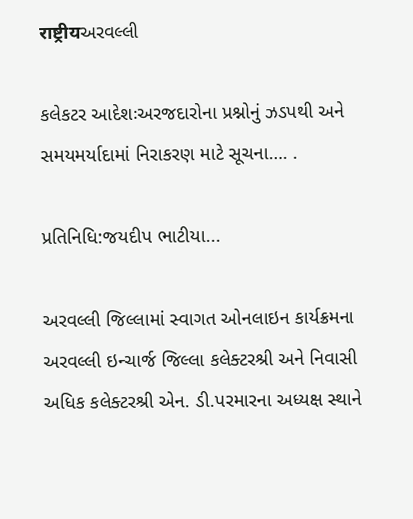राष्ट्रीयઅરવલ્લી

કલેકટર આદેશઃઅરજદારોના પ્રશ્નોનું ઝડપથી અને સમયમર્યાદામાં નિરાકરણ માટે સૂચના…. .

પ્રતિનિધિ:જયદીપ ભાટીયા...

અરવલ્લી જિલ્લામાં સ્વાગત ઓનલાઇન કાર્યક્રમના  અરવલ્લી ઇન્ચાર્જ જિલ્લા કલેક્ટરશ્રી અને નિવાસી અધિક કલેક્ટરશ્રી એન. ડી.પરમારના અધ્યક્ષ સ્થાને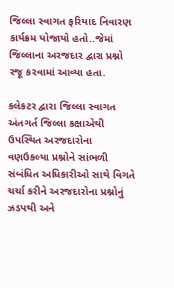જિલ્લા સ્વાગત ફરિયાદ નિવારણ કાર્યક્રમ યોજાયો હતો..જેમાં જિલ્લાના અરજદાર દ્વારા પ્રશ્નો રજૂ કરવામાં આવ્યા હતા.

કલેકટર દ્વારા જિલ્લા સ્વાગત અંતગર્ત જિલ્લા કક્ષાએથી ઉપસ્થિત અરજદારોના વણઉકલ્યા પ્રશ્નોને સાંભળી સંબંધિત અધિકારીઓ સાથે વિગતે ચર્ચા કરીને અરજદારોના પ્રશ્નોનું ઝડપથી અને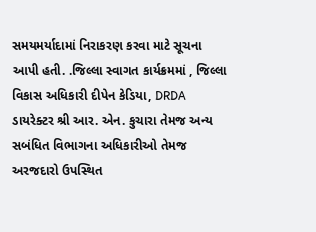સમયમર્યાદામાં નિરાકરણ કરવા માટે સૂચના આપી હતી. .જિલ્લા સ્વાગત કાર્યક્રમમાં , જિલ્લા વિકાસ અધિકારી દીપેન કેડિયા, DRDA ડાયરેક્ટર શ્રી આર. એન. કુચારા તેમજ અન્ય સબંધિત વિભાગના અધિકારીઓ તેમજ અરજદારો ઉપસ્થિત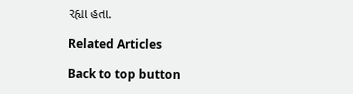રહ્યા હતા.

Related Articles

Back to top button